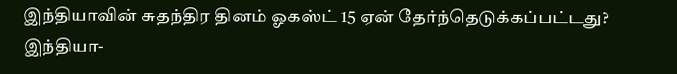இந்தியாவின் சுதந்திர தினம் ஓகஸ்ட் 15 ஏன் தேர்ந்தெடுக்கப்பட்டது?
இந்தியா-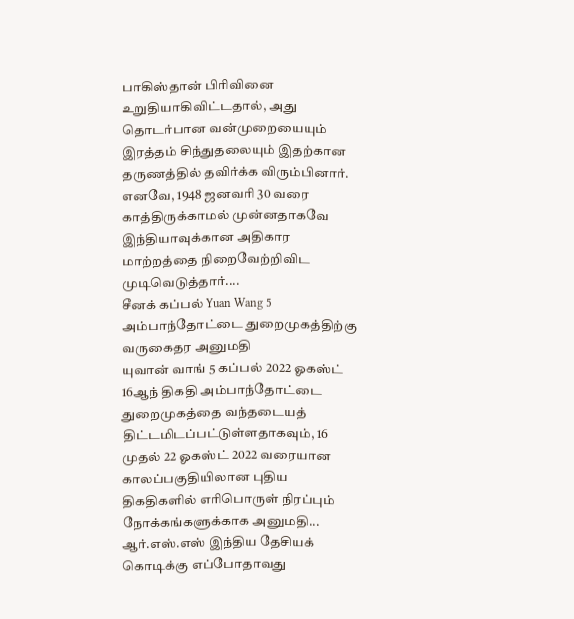பாகிஸ்தான் பிரிவினை உறுதியாகிவிட்டதால், அது தொடர்பான வன்முறையையும் இரத்தம் சிந்துதலையும் இதற்கான தருணத்தில் தவிர்க்க விரும்பினார். எனவே, 1948 ஜனவரி 30 வரை காத்திருக்காமல் முன்னதாகவே இந்தியாவுக்கான அதிகார மாற்றத்தை நிறைவேற்றிவிட முடிவெடுத்தார்....
சீனக் கப்பல் Yuan Wang 5 அம்பாந்தோட்டை துறைமுகத்திற்கு வருகைதர அனுமதி
யுவான் வாங் 5 கப்பல் 2022 ஓகஸ்ட் 16ஆந் திகதி அம்பாந்தோட்டை துறைமுகத்தை வந்தடையத் திட்டமிடப்பட்டுள்ளதாகவும், 16 முதல் 22 ஓகஸ்ட் 2022 வரையான காலப்பகுதியிலான புதிய திகதிகளில் எரிபொருள் நிரப்பும் நோக்கங்களுக்காக அனுமதி...
ஆர்.எஸ்.எஸ் இந்திய தேசியக் கொடிக்கு எப்போதாவது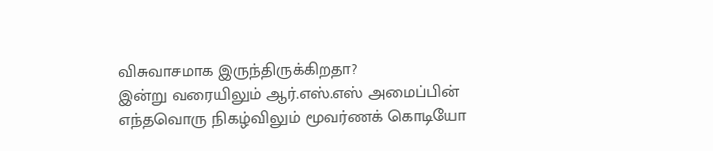விசுவாசமாக இருந்திருக்கிறதா?
இன்று வரையிலும் ஆர்.எஸ்.எஸ் அமைப்பின் எந்தவொரு நிகழ்விலும் மூவர்ணக் கொடியோ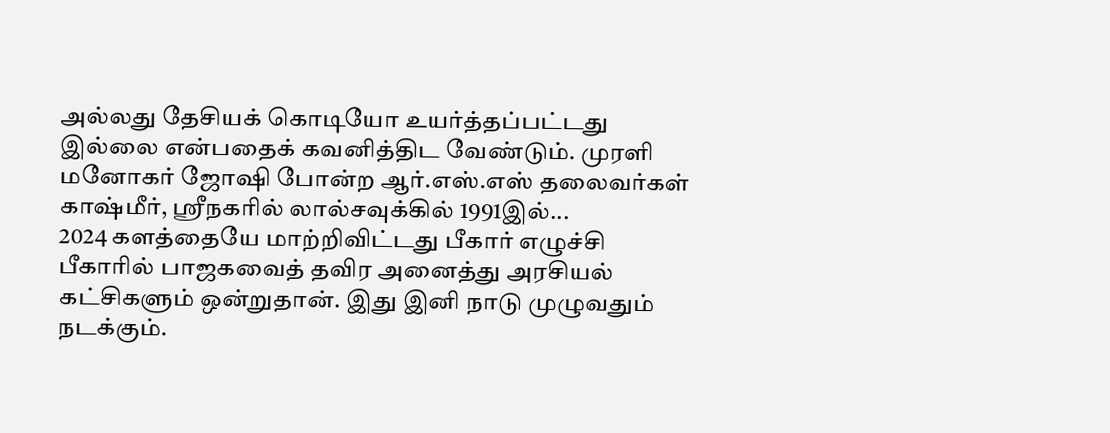அல்லது தேசியக் கொடியோ உயர்த்தப்பட்டது இல்லை என்பதைக் கவனித்திட வேண்டும். முரளி மனோகர் ஜோஷி போன்ற ஆர்.எஸ்.எஸ் தலைவர்கள் காஷ்மீர், ஸ்ரீநகரில் லால்சவுக்கில் 1991இல்...
2024 களத்தையே மாற்றிவிட்டது பீகார் எழுச்சி
பீகாரில் பாஜகவைத் தவிர அனைத்து அரசியல் கட்சிகளும் ஒன்றுதான். இது இனி நாடு முழுவதும் நடக்கும்.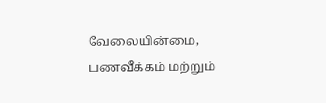வேலையின்மை, பணவீக்கம் மற்றும்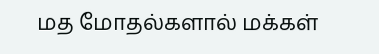மத மோதல்களால் மக்கள்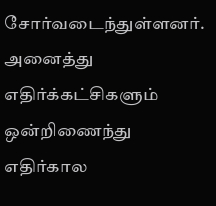சோர்வடைந்துள்ளனர். அனைத்து எதிர்க்கட்சிகளும் ஒன்றிணைந்து எதிர்கால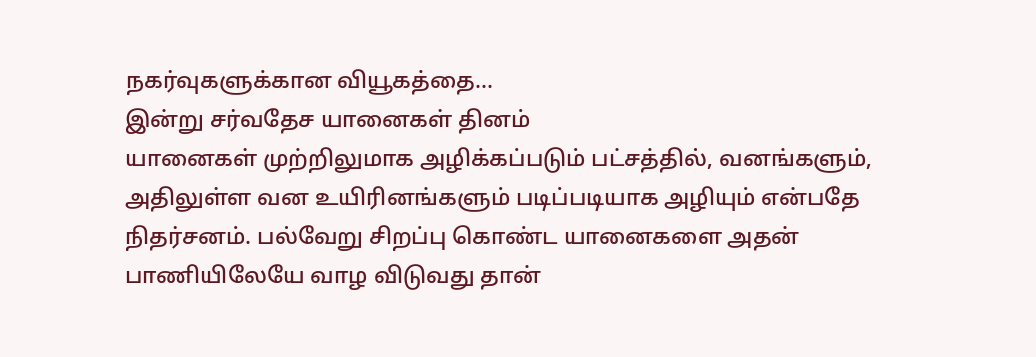நகர்வுகளுக்கான வியூகத்தை...
இன்று சர்வதேச யானைகள் தினம்
யானைகள் முற்றிலுமாக அழிக்கப்படும் பட்சத்தில், வனங்களும், அதிலுள்ள வன உயிரினங்களும் படிப்படியாக அழியும் என்பதே நிதர்சனம். பல்வேறு சிறப்பு கொண்ட யானைகளை அதன் பாணியிலேயே வாழ விடுவது தான்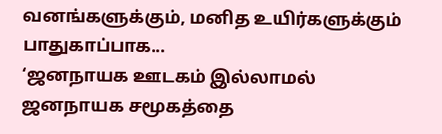வனங்களுக்கும், மனித உயிர்களுக்கும் பாதுகாப்பாக...
‘ஜனநாயக ஊடகம் இல்லாமல் ஜனநாயக சமூகத்தை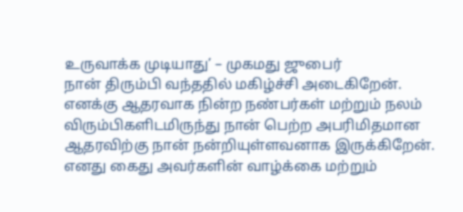உருவாக்க முடியாது’ – முகமது ஜுபைர்
நான் திரும்பி வந்ததில் மகிழ்ச்சி அடைகிறேன். எனக்கு ஆதரவாக நின்ற நண்பர்கள் மற்றும் நலம் விரும்பிகளிடமிருந்து நான் பெற்ற அபரிமிதமான ஆதரவிற்கு நான் நன்றியுள்ளவனாக இருக்கிறேன். எனது கைது அவர்களின் வாழ்க்கை மற்றும்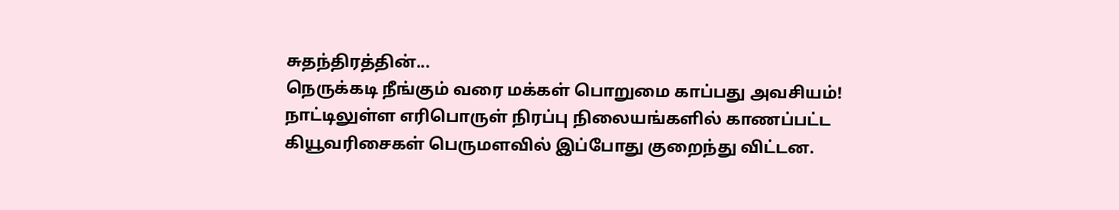சுதந்திரத்தின்...
நெருக்கடி நீங்கும் வரை மக்கள் பொறுமை காப்பது அவசியம்!
நாட்டிலுள்ள எரிபொருள் நிரப்பு நிலையங்களில் காணப்பட்ட கியூவரிசைகள் பெருமளவில் இப்போது குறைந்து விட்டன.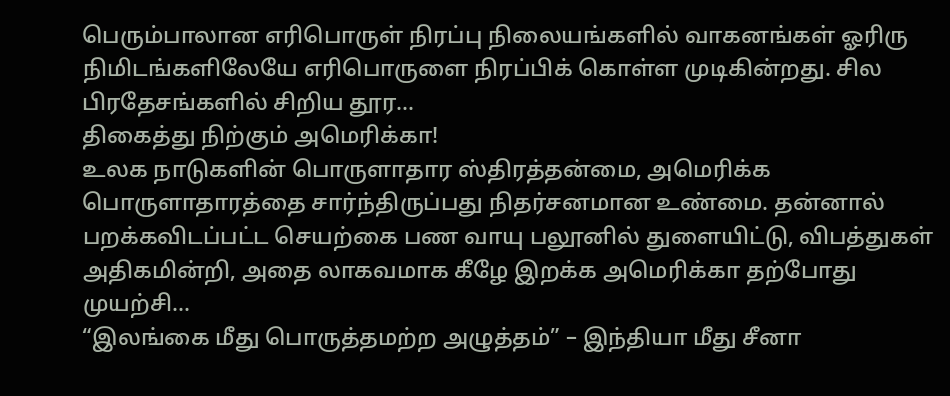பெரும்பாலான எரிபொருள் நிரப்பு நிலையங்களில் வாகனங்கள் ஓரிரு நிமிடங்களிலேயே எரிபொருளை நிரப்பிக் கொள்ள முடிகின்றது. சில பிரதேசங்களில் சிறிய தூர...
திகைத்து நிற்கும் அமெரிக்கா!
உலக நாடுகளின் பொருளாதார ஸ்திரத்தன்மை, அமெரிக்க பொருளாதாரத்தை சார்ந்திருப்பது நிதர்சனமான உண்மை. தன்னால் பறக்கவிடப்பட்ட செயற்கை பண வாயு பலூனில் துளையிட்டு, விபத்துகள் அதிகமின்றி, அதை லாகவமாக கீழே இறக்க அமெரிக்கா தற்போது முயற்சி...
“இலங்கை மீது பொருத்தமற்ற அழுத்தம்” – இந்தியா மீது சீனா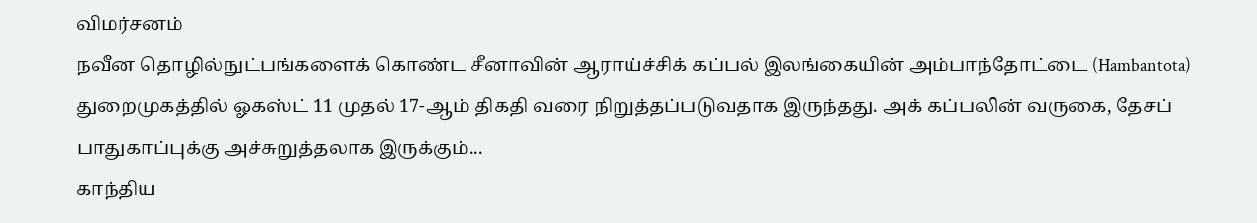விமர்சனம்
நவீன தொழில்நுட்பங்களைக் கொண்ட சீனாவின் ஆராய்ச்சிக் கப்பல் இலங்கையின் அம்பாந்தோட்டை (Hambantota) துறைமுகத்தில் ஓகஸ்ட் 11 முதல் 17-ஆம் திகதி வரை நிறுத்தப்படுவதாக இருந்தது. அக் கப்பலின் வருகை, தேசப் பாதுகாப்புக்கு அச்சுறுத்தலாக இருக்கும்...
காந்திய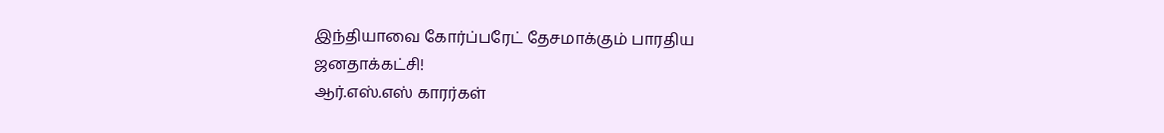இந்தியாவை கோர்ப்பரேட் தேசமாக்கும் பாரதிய ஜனதாக்கட்சி!
ஆர்.எஸ்.எஸ் காரர்கள்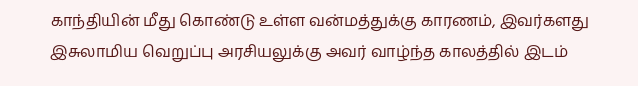காந்தியின் மீது கொண்டு உள்ள வன்மத்துக்கு காரணம், இவர்களது இசுலாமிய வெறுப்பு அரசியலுக்கு அவர் வாழ்ந்த காலத்தில் இடம்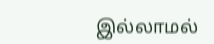இல்லாமல்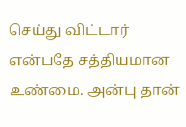செய்து விட்டார் என்பதே சத்தியமான உண்மை. அன்பு தான்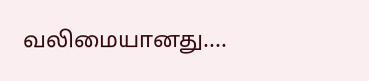வலிமையானது....